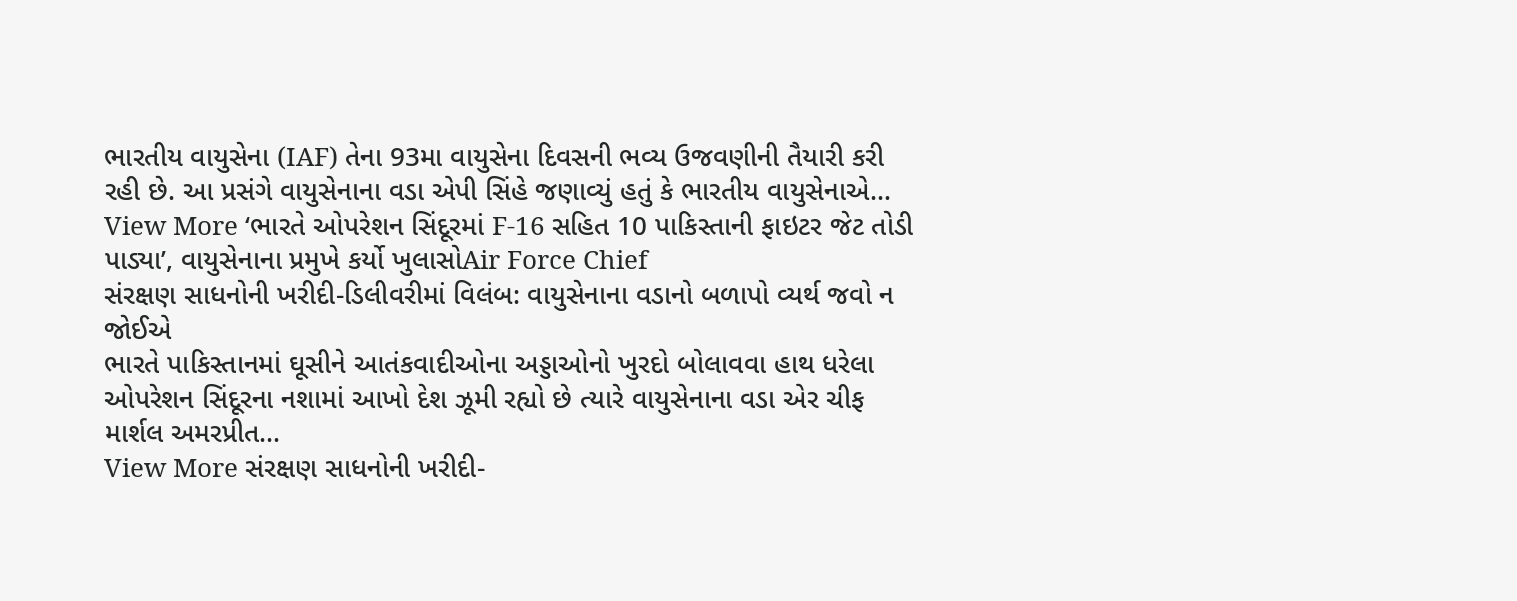ભારતીય વાયુસેના (IAF) તેના 93મા વાયુસેના દિવસની ભવ્ય ઉજવણીની તૈયારી કરી રહી છે. આ પ્રસંગે વાયુસેનાના વડા એપી સિંહે જણાવ્યું હતું કે ભારતીય વાયુસેનાએ…
View More ‘ભારતે ઓપરેશન સિંદૂરમાં F-16 સહિત 10 પાકિસ્તાની ફાઇટર જેટ તોડી પાડ્યા’, વાયુસેનાના પ્રમુખે કર્યો ખુલાસોAir Force Chief
સંરક્ષણ સાધનોની ખરીદી-ડિલીવરીમાં વિલંબ: વાયુસેનાના વડાનો બળાપો વ્યર્થ જવો ન જોઈએ
ભારતે પાકિસ્તાનમાં ઘૂસીને આતંકવાદીઓના અડ્ડાઓનો ખુરદો બોલાવવા હાથ ધરેલા ઓપરેશન સિંદૂરના નશામાં આખો દેશ ઝૂમી રહ્યો છે ત્યારે વાયુસેનાના વડા એર ચીફ માર્શલ અમરપ્રીત…
View More સંરક્ષણ સાધનોની ખરીદી-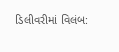ડિલીવરીમાં વિલંબ: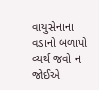વાયુસેનાના વડાનો બળાપો વ્યર્થ જવો ન જોઈએ